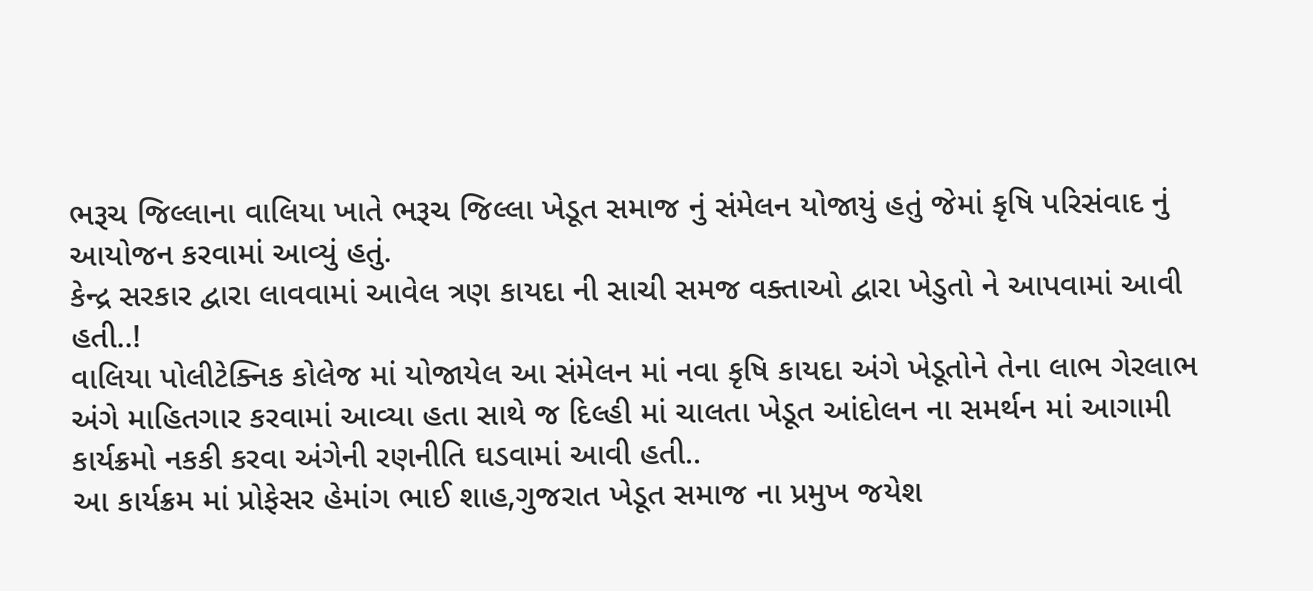ભરૂચ જિલ્લાના વાલિયા ખાતે ભરૂચ જિલ્લા ખેડૂત સમાજ નું સંમેલન યોજાયું હતું જેમાં કૃષિ પરિસંવાદ નું આયોજન કરવામાં આવ્યું હતું.
કેન્દ્ર સરકાર દ્વારા લાવવામાં આવેલ ત્રણ કાયદા ની સાચી સમજ વક્તાઓ દ્વારા ખેડુતો ને આપવામાં આવી હતી..!
વાલિયા પોલીટેક્નિક કોલેજ માં યોજાયેલ આ સંમેલન માં નવા કૃષિ કાયદા અંગે ખેડૂતોને તેના લાભ ગેરલાભ અંગે માહિતગાર કરવામાં આવ્યા હતા સાથે જ દિલ્હી માં ચાલતા ખેડૂત આંદોલન ના સમર્થન માં આગામી કાર્યક્રમો નકકી કરવા અંગેની રણનીતિ ઘડવામાં આવી હતી..
આ કાર્યક્રમ માં પ્રોફેસર હેમાંગ ભાઈ શાહ,ગુજરાત ખેડૂત સમાજ ના પ્રમુખ જયેશ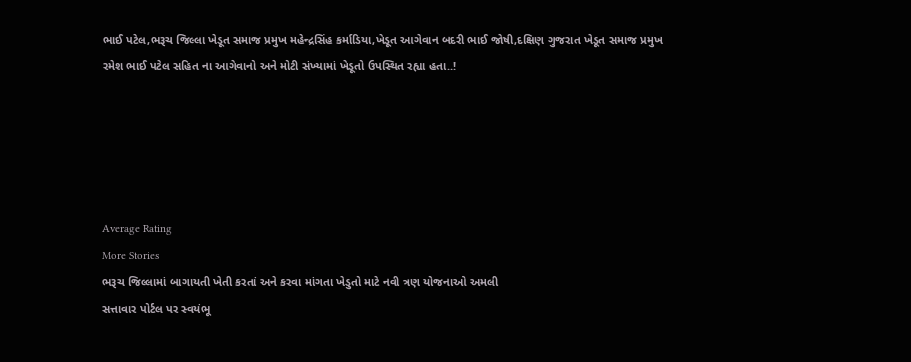ભાઈ પટેલ,ભરૂચ જિલ્લા ખેડૂત સમાજ પ્રમુખ મહેન્દ્રસિંહ કર્માડિયા,ખેડૂત આગેવાન બદરી ભાઈ જોષી,દક્ષિણ ગુજરાત ખેડૂત સમાજ પ્રમુખ રમેશ ભાઈ પટેલ સહિત ના આગેવાનો અને મોટી સંખ્યામાં ખેડૂતો ઉપસ્થિત રહ્યા હતા..!





Average Rating
More Stories
ભરૂચ જિલ્લામાં બાગાયતી ખેતી કરતાં અને કરવા માંગતા ખેડુતો માટે નવી ત્રણ યોજનાઓ અમલી
સત્તાવાર પોર્ટલ પર સ્વયંભૂ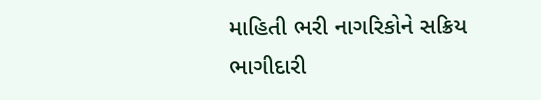માહિતી ભરી નાગરિકોને સક્રિય ભાગીદારી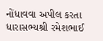નોંધાવવા અપીલ કરતા ધારાસભ્યશ્રી રમેશભાઈ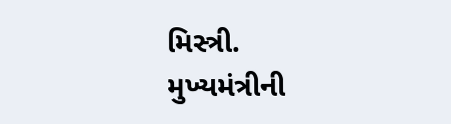મિસ્ત્રી.
મુખ્યમંત્રીની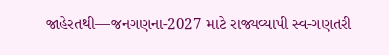જાહેરતથી—જનગણના-2027 માટે રાજ્યવ્યાપી સ્વ-ગણતરી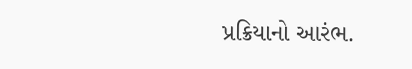પ્રક્રિયાનો આરંભ.